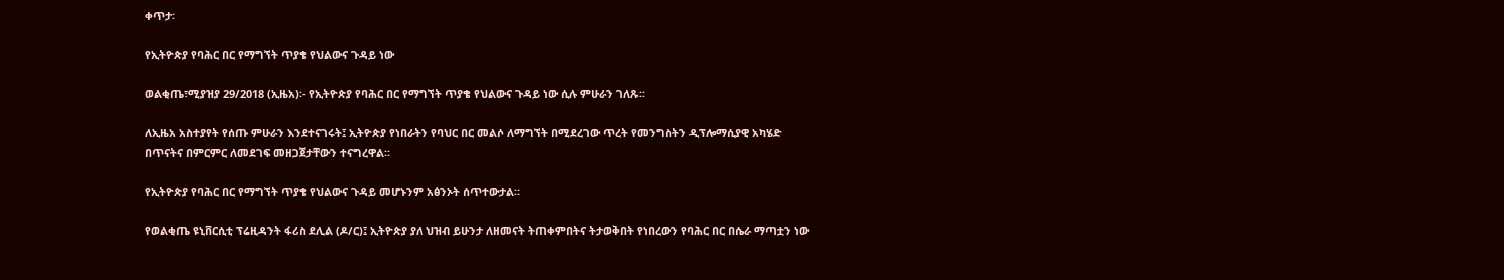ቀጥታ፡

የኢትዮጵያ የባሕር በር የማግኘት ጥያቄ የህልውና ጉዳይ ነው

ወልቂጤ፣ሚያዝያ 29/2018 (ኢዜአ)፡- የኢትዮጵያ የባሕር በር የማግኘት ጥያቄ የህልውና ጉዳይ ነው ሲሉ ምሁራን ገለጹ፡፡

ለኢዜአ አስተያየት የሰጡ ምሁራን እንደተናገሩት፤ ኢትዮጵያ የነበራትን የባህር በር መልሶ ለማግኘት በሚደረገው ጥረት የመንግስትን ዲፕሎማሲያዊ አካሄድ በጥናትና በምርምር ለመደገፍ መዘጋጀታቸውን ተናግረዋል፡፡

የኢትዮጵያ የባሕር በር የማግኘት ጥያቄ የህልውና ጉዳይ መሆኑንም አፅንኦት ሰጥተውታል።

የወልቂጤ ዩኒቨርሲቲ ፕሬዚዳንት ፋሪስ ደሊል (ዶ/ር)፤ ኢትዮጵያ ያለ ህዝብ ይሁንታ ለዘመናት ትጠቀምበትና ትታወቅበት የነበረውን የባሕር በር በሴራ ማጣቷን ነው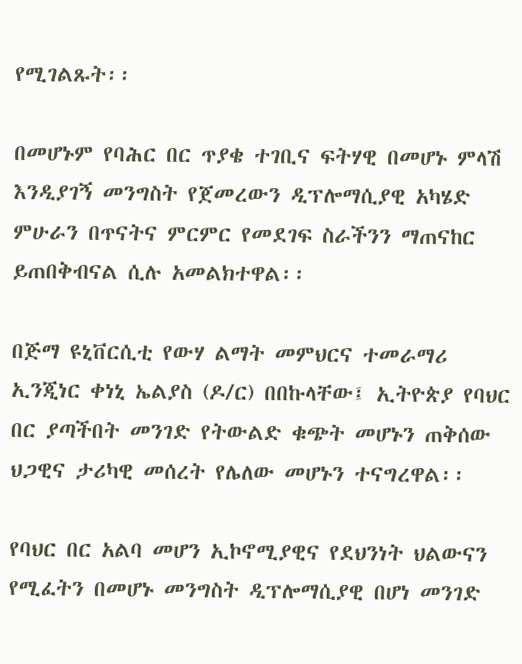የሚገልጹት፡፡

በመሆኑም የባሕር በር ጥያቄ ተገቢና ፍትሃዊ በመሆኑ ምላሽ እንዲያገኝ መንግስት የጀመረውን ዲፕሎማሲያዊ አካሄድ ምሁራን በጥናትና ምርምር የመደገፍ ስራችንን ማጠናከር ይጠበቅብናል ሲሉ አመልክተዋል፡፡

በጅማ ዩኒቨርሲቲ የውሃ ልማት መምህርና ተመራማሪ ኢንጂነር ቀነኒ ኤልያስ (ዶ/ር) በበኩላቸው፤ ኢትዮጵያ የባህር በር ያጣችበት መንገድ የትውልድ ቁጭት መሆኑን ጠቅሰው ህጋዊና ታሪካዊ መሰረት የሌለው መሆኑን ተናግረዋል፡፡

የባህር በር አልባ መሆን ኢኮኖሚያዊና የደህንነት ህልውናን የሚፈትን በመሆኑ መንግስት ዲፕሎማሲያዊ በሆነ መንገድ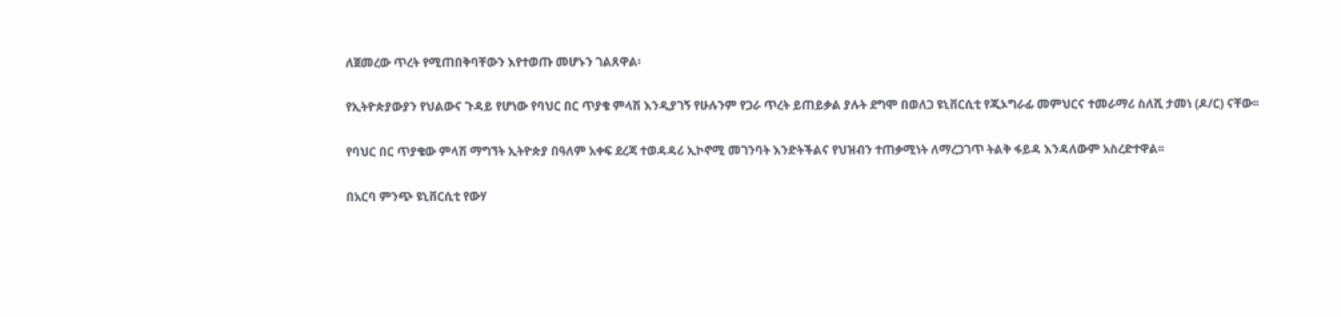ለጀመረው ጥረት የሚጠበቅባቸውን እየተወጡ መሆኑን ገልጸዋል፡

የኢትዮጵያውያን የህልውና ጉዳይ የሆነው የባህር በር ጥያቄ ምላሽ እንዲያገኝ የሁሉንም የጋራ ጥረት ይጠይቃል ያሉት ደግሞ በወለጋ ዩኒቨርሲቲ የጂኦግራፊ መምህርና ተመራማሪ ስለሺ ታመነ (ዶ/ር) ናቸው፡፡

የባህር በር ጥያቄው ምላሽ ማግኘት ኢትዮጵያ በዓለም አቀፍ ደረጃ ተወዳዳሪ ኢኮኖሚ መገንባት እንድትችልና የህዝብን ተጠቃሚነት ለማረጋገጥ ትልቅ ፋይዳ እንዳለውም አስረድተዋል፡፡

በአርባ ምንጭ ዩኒቨርሲቲ የውሃ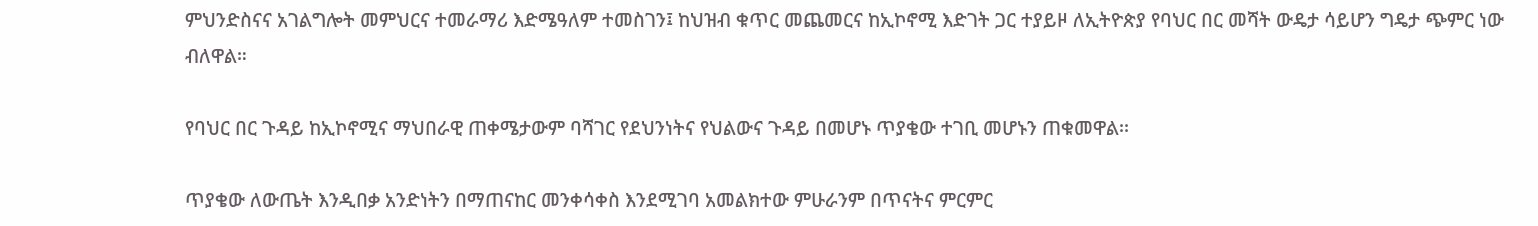ምህንድስናና አገልግሎት መምህርና ተመራማሪ እድሜዓለም ተመስገን፤ ከህዝብ ቁጥር መጨመርና ከኢኮኖሚ እድገት ጋር ተያይዞ ለኢትዮጵያ የባህር በር መሻት ውዴታ ሳይሆን ግዴታ ጭምር ነው ብለዋል።

የባህር በር ጉዳይ ከኢኮኖሚና ማህበራዊ ጠቀሜታውም ባሻገር የደህንነትና የህልውና ጉዳይ በመሆኑ ጥያቄው ተገቢ መሆኑን ጠቁመዋል፡፡

ጥያቄው ለውጤት እንዲበቃ አንድነትን በማጠናከር መንቀሳቀስ እንደሚገባ አመልክተው ምሁራንም በጥናትና ምርምር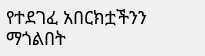የተደገፈ አበርክቷችንን ማጎልበት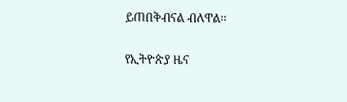ይጠበቅብናል ብለዋል፡፡

የኢትዮጵያ ዜና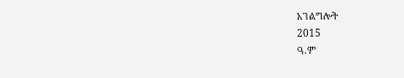አገልግሎት
2015
ዓ.ም